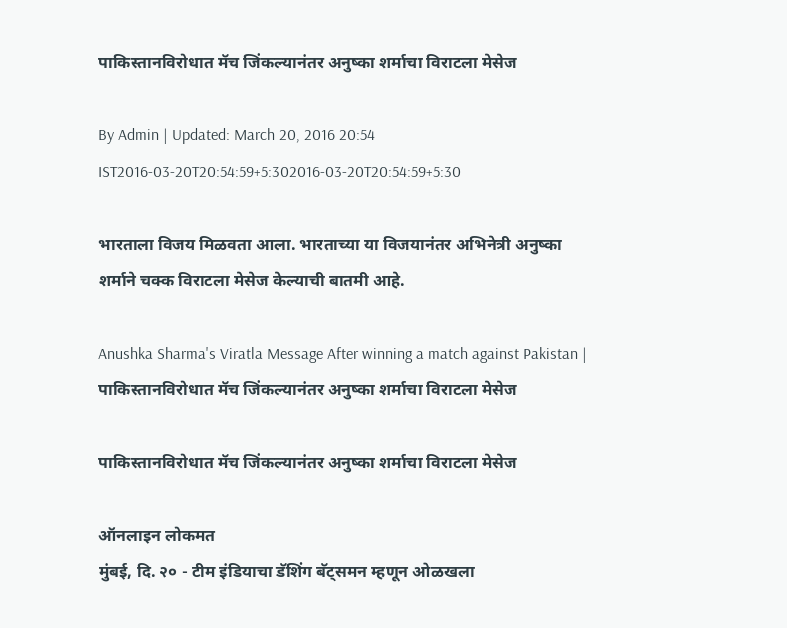पाकिस्तानविरोधात मॅच जिंकल्यानंतर अनुष्का शर्माचा विराटला मेसेज

By Admin | Updated: March 20, 2016 20:54 IST2016-03-20T20:54:59+5:302016-03-20T20:54:59+5:30

भारताला विजय मिळवता आला. भारताच्या या विजयानंतर अभिनेत्री अनुष्का शर्माने चक्क विराटला मेसेज केल्याची बातमी आहे.

Anushka Sharma's Viratla Message After winning a match against Pakistan | पाकिस्तानविरोधात मॅच जिंकल्यानंतर अनुष्का शर्माचा विराटला मेसेज

पाकिस्तानविरोधात मॅच जिंकल्यानंतर अनुष्का शर्माचा विराटला मेसेज

ऑनलाइन लोकमत
मुंबई, दि. २० - टीम इंडियाचा डॅशिंग बॅट्समन म्हणून ओळखला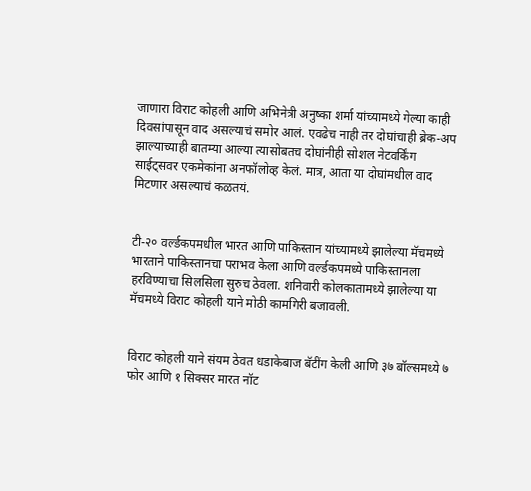जाणारा विराट कोहली आणि अभिनेत्री अनुष्का शर्मा यांच्यामध्ये गेल्या काही दिवसांपासून वाद असल्याचं समोर आलं. एवढेच नाही तर दोघांचाही ब्रेक-अप झाल्याच्याही बातम्या आल्या त्यासोबतच दोघांनीही सोशल नेटवर्किंग साईट्सवर एकमेकांना अनफॉलोव्ह केलं. मात्र, आता या दोघांमधील वाद मिटणार असल्याचं कळतयं.


टी-२० वर्ल्डकपमधील भारत आणि पाकिस्तान यांच्यामध्ये झालेल्या मॅचमध्ये भारताने पाकिस्तानचा पराभव केला आणि वर्ल्डकपमध्ये पाकिस्तानला हरविण्याचा सिलसिला सुरुच ठेवला. शनिवारी कोलकातामध्ये झालेल्या या मॅचमध्ये विराट कोहली याने मोठी कामगिरी बजावली.


विराट कोहली याने संयम ठेवत धडाकेबाज बॅटींग केली आणि ३७ बॉल्समध्ये ७ फोर आणि १ सिक्सर मारत नॉट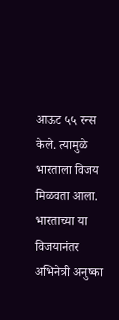आऊट ५५ रन्स केले. त्यामुळे भारताला विजय मिळवता आला. भारताच्या या विजयानंतर अभिनेत्री अनुष्का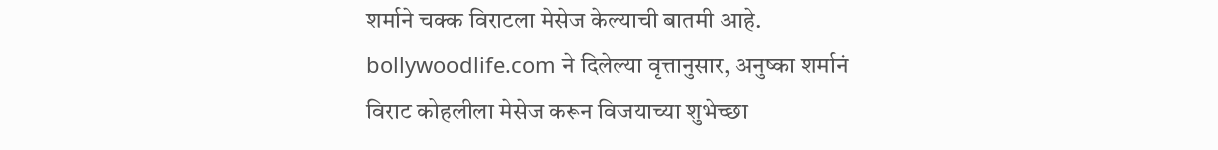शर्माने चक्क विराटला मेसेज केल्याची बातमी आहे.  bollywoodlife.com ने दिलेल्या वृत्तानुसार, अनुष्का शर्मानं विराट कोहलीला मेसेज करून विजयाच्या शुभेच्छा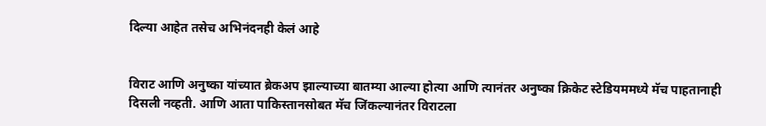दिल्या आहेत तसेच अभिनंदनही केलं आहे


विराट आणि अनुष्का यांच्यात ब्रेकअप झाल्याच्या बातम्या आल्या होत्या आणि त्यानंतर अनुष्का क्रिकेट स्टेडियममध्ये मॅच पाहतानाही दिसली नव्हती. आणि आता पाकिस्तानसोबत मॅच जिंकल्यानंतर विराटला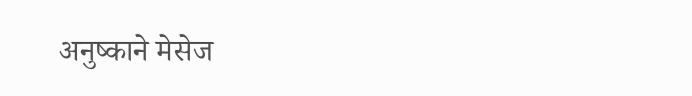अनुष्काने मेसेज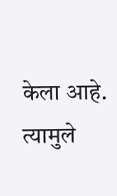केला आहे. त्यामुले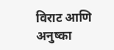विराट आणि अनुष्का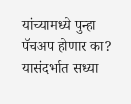यांच्यामध्ये पुन्हा पॅचअप होणार का? यासंदर्भात सध्या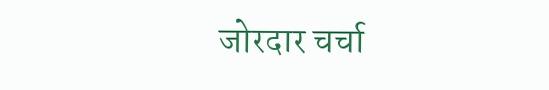जोरदार चर्चा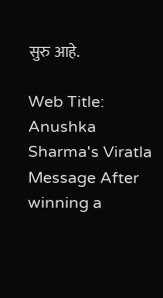सुरु आहे.

Web Title: Anushka Sharma's Viratla Message After winning a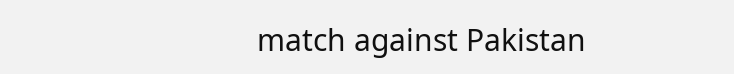match against Pakistan